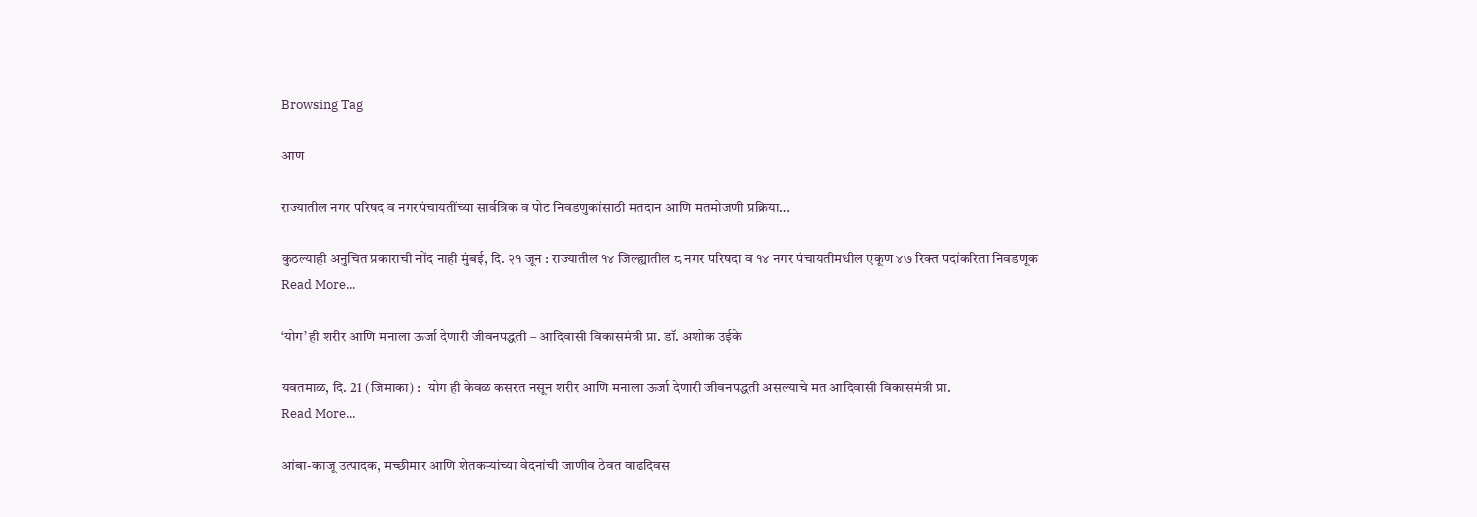Browsing Tag

आण

राज्यातील नगर परिषद व नगरपंचायतींच्या सार्वत्रिक व पोट निवडणुकांसाठी मतदान आणि मतमोजणी प्रक्रिया…

कुठल्याही अनुचित प्रकाराची नोंद नाही मुंबई, दि. २१ जून : राज्यातील १४ जिल्ह्यातील ८ नगर परिषदा व १४ नगर पंचायतीमधील एकूण ४७ रिक्त पदांकरिता निवडणूक
Read More...

‘योग’ ही शरीर आणि मनाला ऊर्जा देणारी जीवनपद्धती – आदिवासी विकासमंत्री प्रा. डॉ. अशोक उईके

यवतमाळ, दि. 21 (जिमाका) :  योग ही केवळ कसरत नसून शरीर आणि मनाला ऊर्जा देणारी जीवनपद्धती असल्याचे मत आदिवासी विकासमंत्री प्रा.
Read More...

आंबा-काजू उत्पादक, मच्छीमार आणि शेतकऱ्यांच्या वेदनांची जाणीव ठेवत वाढदिवस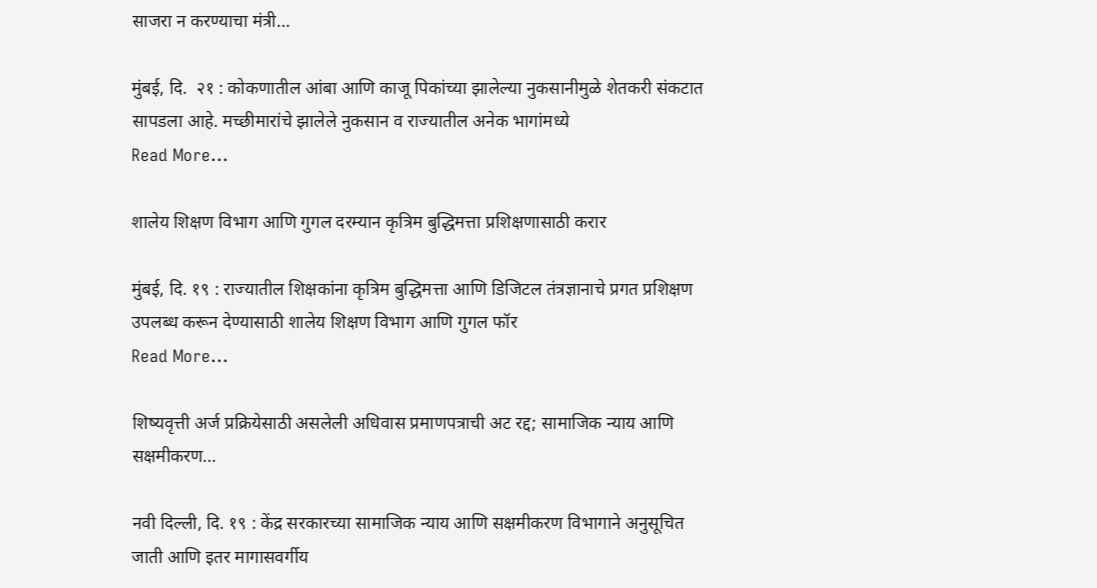साजरा न करण्याचा मंत्री…

मुंबई, दि.  २१ : कोकणातील आंबा आणि काजू पिकांच्या झालेल्या नुकसानीमुळे शेतकरी संकटात सापडला आहे. मच्छीमारांचे झालेले नुकसान व राज्यातील अनेक भागांमध्ये
Read More...

शालेय शिक्षण विभाग आणि गुगल दरम्यान कृत्रिम बुद्धिमत्ता प्रशिक्षणासाठी करार

मुंबई, दि. १९ : राज्यातील शिक्षकांना कृत्रिम बुद्धिमत्ता आणि डिजिटल तंत्रज्ञानाचे प्रगत प्रशिक्षण उपलब्ध करून देण्यासाठी शालेय शिक्षण विभाग आणि गुगल फॉर
Read More...

शिष्यवृत्ती अर्ज प्रक्रियेसाठी असलेली अधिवास प्रमाणपत्राची अट रद्द; सामाजिक न्याय आणि सक्षमीकरण…

नवी दिल्ली, दि. १९ : केंद्र सरकारच्या सामाजिक न्याय आणि सक्षमीकरण विभागाने अनुसूचित जाती आणि इतर मागासवर्गीय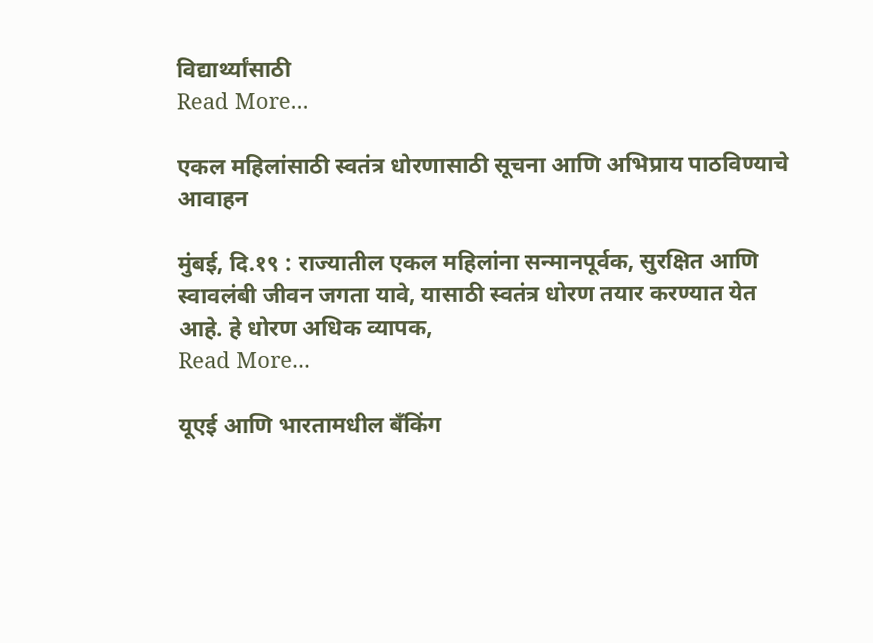विद्यार्थ्यांसाठी
Read More...

एकल महिलांसाठी स्वतंत्र धोरणासाठी सूचना आणि अभिप्राय पाठविण्याचे आवाहन

मुंबई, दि.१९ : राज्यातील एकल महिलांना सन्मानपूर्वक, सुरक्षित आणि स्वावलंबी जीवन जगता यावे, यासाठी स्वतंत्र धोरण तयार करण्यात येत आहे. हे धोरण अधिक व्यापक,
Read More...

यूएई आणि भारतामधील बँकिंग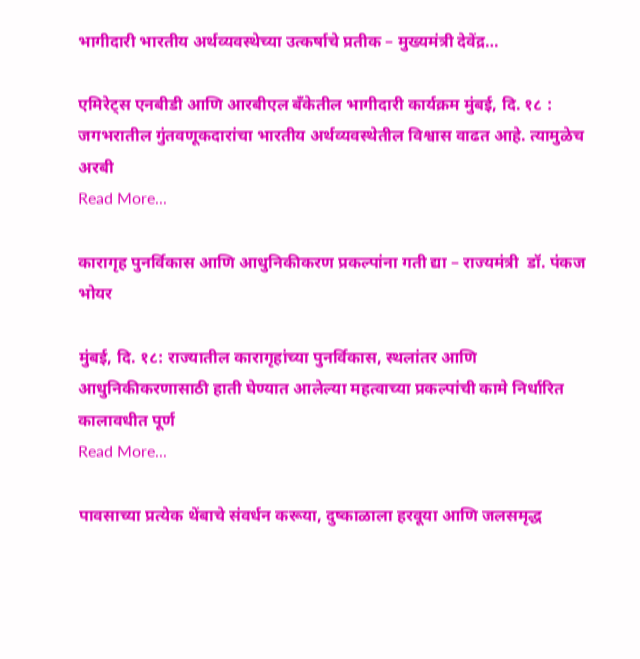भागीदारी भारतीय अर्थव्यवस्थेच्या उत्कर्षाचे प्रतीक – मुख्यमंत्री देवेंद्र…

एमिरेट्स एनबीडी आणि आरबीएल बँकेतील भागीदारी कार्यक्रम मुंबई, दि. १८ : जगभरातील गुंतवणूकदारांचा भारतीय अर्थव्यवस्थेतील विश्वास वाढत आहे. त्यामुळेच अरबी
Read More...

कारागृह पुनर्विकास आणि आधुनिकीकरण प्रकल्पांना गती द्या – राज्यमंत्री  डॉ. पंकज भोयर

मुंबई, दि. १८: राज्यातील कारागृहांच्या पुनर्विकास, स्थलांतर आणि आधुनिकीकरणासाठी हाती घेण्यात आलेल्या महत्वाच्या प्रकल्पांची कामे निर्धारित कालावधीत पूर्ण
Read More...

पावसाच्या प्रत्येक थेंबाचे संवर्धन करूया, दुष्काळाला हरवूया आणि जलसमृद्ध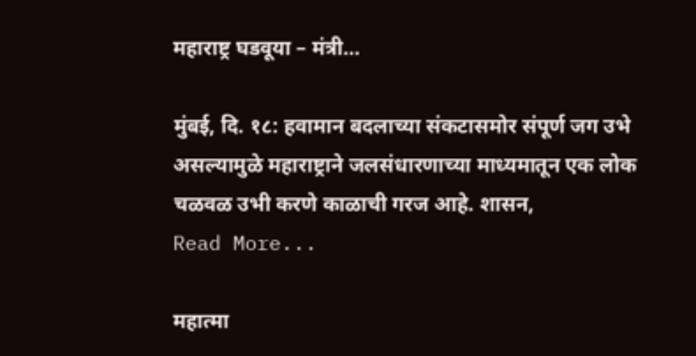महाराष्ट्र घडवूया – मंत्री…

मुंबई, दि. १८: हवामान बदलाच्या संकटासमोर संपूर्ण जग उभे असल्यामुळे महाराष्ट्राने जलसंधारणाच्या माध्यमातून एक लोक चळवळ उभी करणे काळाची गरज आहे. शासन,
Read More...

महात्मा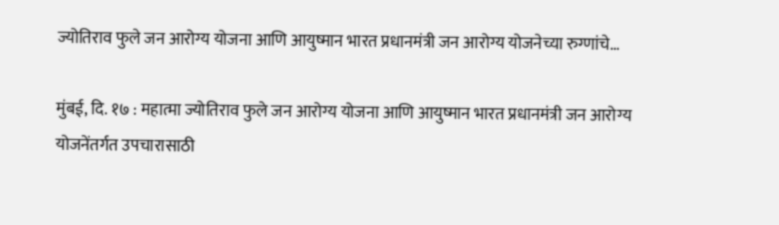ज्योतिराव फुले जन आरोग्य योजना आणि आयुष्मान भारत प्रधानमंत्री जन आरोग्य योजनेच्या रुग्णांचे…

मुंबई, दि. १७ : महात्मा ज्योतिराव फुले जन आरोग्य योजना आणि आयुष्मान भारत प्रधानमंत्री जन आरोग्य योजनेंतर्गत उपचारासाठी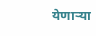येणाऱ्या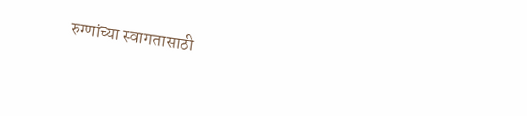रुग्णांच्या स्वागतासाठी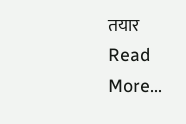तयार
Read More...